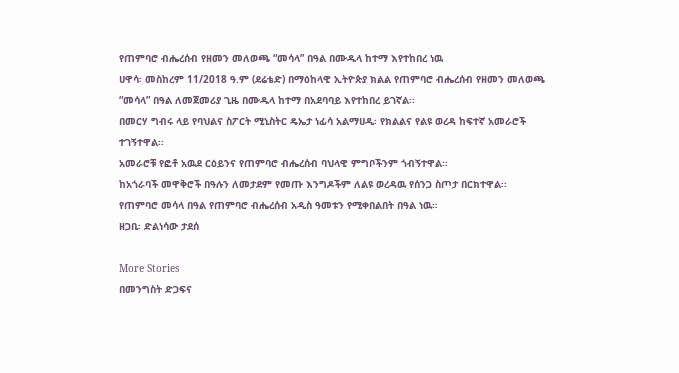የጠምባሮ ብሔረሰብ የዘመን መለወጫ “መሳላ” በዓል በሙዱላ ከተማ እየተከበረ ነዉ
ሀዋሳ፡ መስከረም 11/2018 ዓ.ም (ደሬቴድ) በማዕከላዊ ኢትዮጵያ ክልል የጠምባሮ ብሔረሰብ የዘመን መለወጫ “መሳላ” በዓል ለመጀመሪያ ጊዜ በሙዱላ ከተማ በአደባባይ እየተከበረ ይገኛል፡፡
በመርሃ ግብሩ ላይ የባህልና ስፖርት ሚኒስትር ዴኤታ ነፊሳ አልማሀዲ፡ የክልልና የልዩ ወረዳ ከፍተኛ አመራሮች ተገኝተዋል፡፡
አመራሮቹ የፎቶ አዉደ ርዕይንና የጠምባሮ ብሔረሰብ ባህላዊ ምግቦችንም ጎብኝተዋል፡፡
ከአጎራባች መዋቅሮች በዓሉን ለመታደም የመጡ እንግዶችም ለልዩ ወረዳዉ የሰንጋ ስጦታ በርክተዋል፡፡
የጠምባሮ መሳላ በዓል የጠምባሮ ብሔረሰብ አዲስ ዓመቱን የሚቀበልበት በዓል ነዉ።
ዘጋቢ፡ ድልነሳው ታደሰ

More Stories
በመንግስት ድጋፍና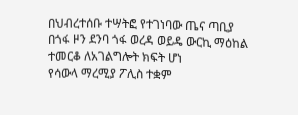በህብረተሰቡ ተሣትፎ የተገነባው ጤና ጣቢያ በጎፋ ዞን ደንባ ጎፋ ወረዳ ወይዴ ውርኪ ማዕከል ተመርቆ ለአገልግሎት ክፍት ሆነ
የሳውላ ማረሚያ ፖሊስ ተቋም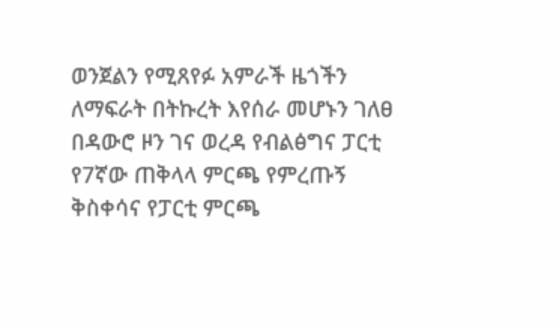ወንጀልን የሚጸየፉ አምራች ዜጎችን ለማፍራት በትኩረት እየሰራ መሆኑን ገለፀ
በዳውሮ ዞን ገና ወረዳ የብልፅግና ፓርቲ የ7ኛው ጠቅላላ ምርጫ የምረጡኝ ቅስቀሳና የፓርቲ ምርጫ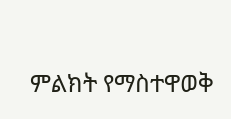ምልክት የማስተዋወቅ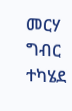መርሃ ግብር ተካሄደ